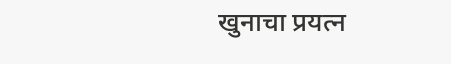खुनाचा प्रयत्न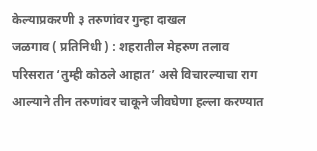केल्याप्रकरणी ३ तरुणांवर गुन्हा दाखल
जळगाव ( प्रतिनिधी ) : शहरातील मेहरुण तलाव परिसरात ‘तुम्ही कोठले आहात’ असे विचारल्याचा राग आल्याने तीन तरुणांवर चाकूने जीवघेणा हल्ला करण्यात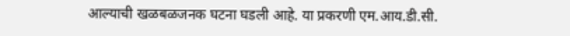आल्याची खळबळजनक घटना घडली आहे. या प्रकरणी एम.आय.डी.सी.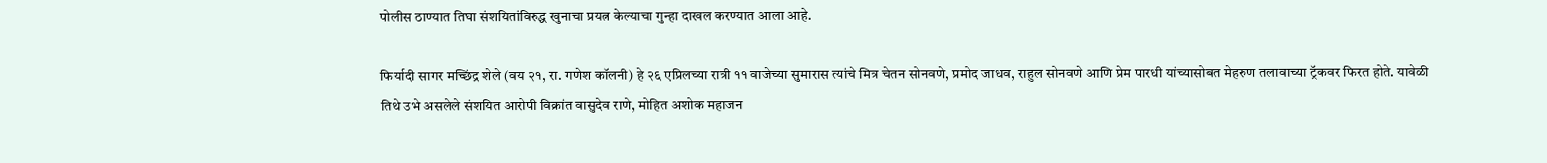पोलीस ठाण्यात तिघा संशयितांविरुद्ध खुनाचा प्रयत्न केल्याचा गुन्हा दाखल करण्यात आला आहे.

फिर्यादी सागर मच्छिंद्र शेले (वय २१, रा. गणेश कॉलनी) हे २६ एप्रिलच्या रात्री ११ वाजेच्या सुमारास त्यांचे मित्र चेतन सोनवणे, प्रमोद जाधव, राहुल सोनवणे आणि प्रेम पारधी यांच्यासोबत मेहरुण तलावाच्या ट्रॅकवर फिरत होते. यावेळी तिथे उभे असलेले संशयित आरोपी विक्रांत वासुदेव राणे, मोहित अशोक महाजन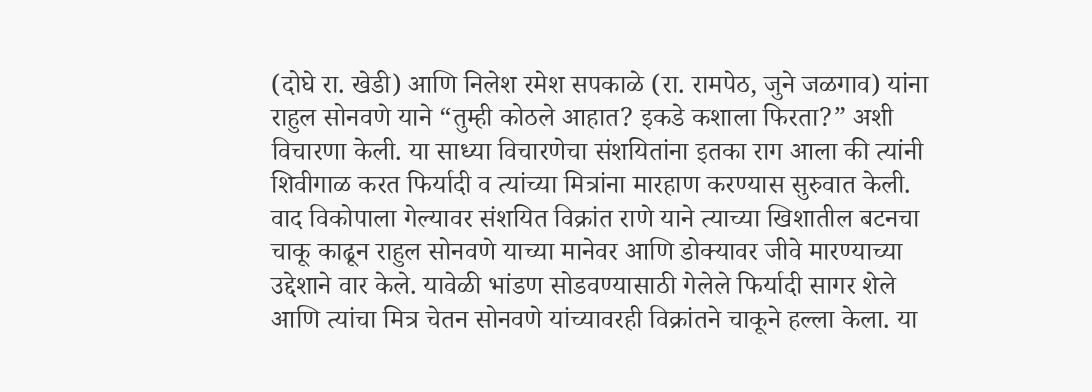(दोघे रा. खेडी) आणि निलेश रमेश सपकाळे (रा. रामपेठ, जुने जळगाव) यांना राहुल सोनवणे याने “तुम्ही कोठले आहात? इकडे कशाला फिरता?” अशी विचारणा केली. या साध्या विचारणेचा संशयितांना इतका राग आला की त्यांनी शिवीगाळ करत फिर्यादी व त्यांच्या मित्रांना मारहाण करण्यास सुरुवात केली.
वाद विकोपाला गेल्यावर संशयित विक्रांत राणे याने त्याच्या खिशातील बटनचा चाकू काढून राहुल सोनवणे याच्या मानेवर आणि डोक्यावर जीवे मारण्याच्या उद्देशाने वार केले. यावेळी भांडण सोडवण्यासाठी गेलेले फिर्यादी सागर शेले आणि त्यांचा मित्र चेतन सोनवणे यांच्यावरही विक्रांतने चाकूने हल्ला केला. या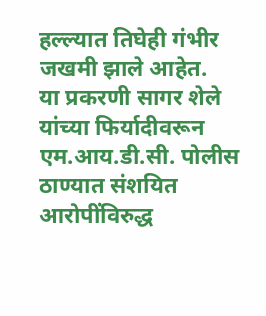हल्ल्यात तिघेही गंभीर जखमी झाले आहेत.
या प्रकरणी सागर शेले यांच्या फिर्यादीवरून एम.आय.डी.सी. पोलीस ठाण्यात संशयित आरोपींविरुद्ध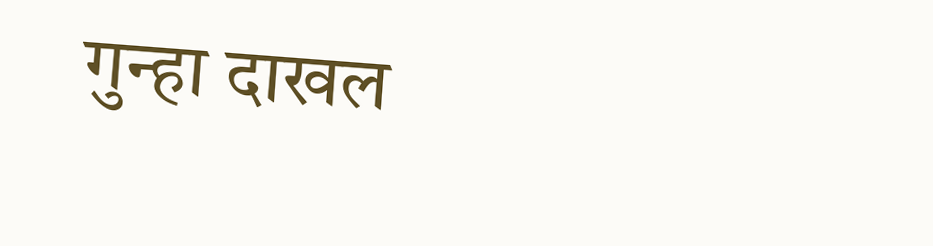गुन्हा दाखल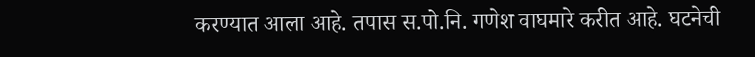करण्यात आला आहे. तपास स.पो.नि. गणेश वाघमारे करीत आहे. घटनेची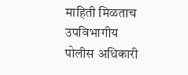माहिती मिळताच उपविभागीय पोलीस अधिकारी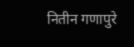नितीन गणापुरे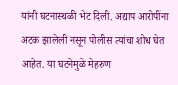यांनी घटनास्थळी भेट दिली. अद्याप आरोपींना अटक झालेली नसून पोलीस त्यांचा शोध घेत आहेत. या घटनेमुळे मेहरुण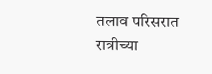तलाव परिसरात रात्रीच्या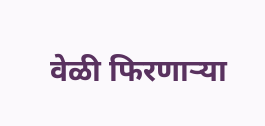वेळी फिरणाऱ्या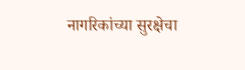नागरिकांच्या सुरक्षेचा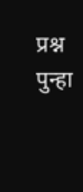प्रश्न पुन्हा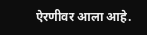ऐरणीवर आला आहे.